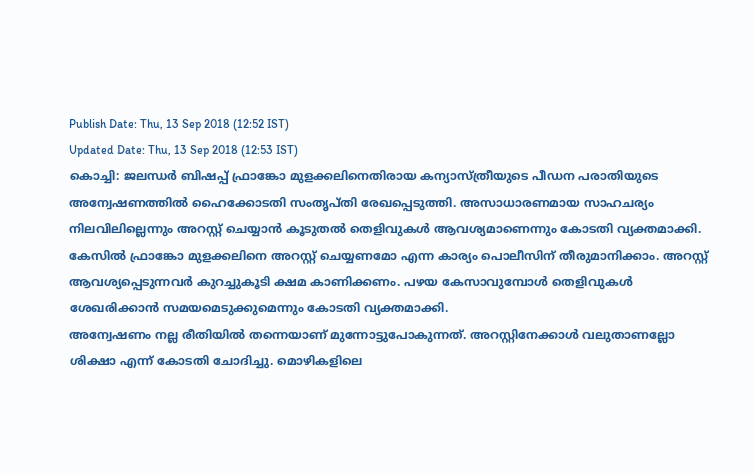Publish Date: Thu, 13 Sep 2018 (12:52 IST)
Updated Date: Thu, 13 Sep 2018 (12:53 IST)
കൊച്ചി: ജലന്ധർ ബിഷപ്പ് ഫ്രാങ്കോ മുളക്കലിനെതിരായ കന്യാസ്ത്രീയുടെ പീഡന പരാതിയുടെ അന്വേഷണത്തിൽ ഹൈക്കോടതി സംതൃപ്തി രേഖപ്പെടുത്തി. അസാധാരണമായ സാഹചര്യം നിലവിലില്ലെന്നും അറസ്റ്റ് ചെയ്യാൻ കൂടുതൽ തെളിവുകൾ ആവശ്യമാണെന്നും കോടതി വ്യക്തമാക്കി.
കേസിൽ ഫ്രാങ്കോ മുളക്കലിനെ അറസ്റ്റ് ചെയ്യണമോ എന്ന കാര്യം പൊലീസിന് തീരുമാനിക്കാം. അറസ്റ്റ് ആവശ്യപ്പെടുന്നവർ കുറച്ചുകൂടി ക്ഷമ കാണിക്കണം. പഴയ കേസാവുമ്പോൾ തെളിവുകൾ ശേഖരിക്കാൻ സമയമെടുക്കുമെന്നും കോടതി വ്യക്തമാക്കി.
അന്വേഷണം നല്ല രീതിയിൽ തന്നെയാണ് മുന്നോട്ടുപോകുന്നത്. അറസ്റ്റിനേക്കാൾ വലുതാണല്ലോ ശിക്ഷാ എന്ന് കോടതി ചോദിച്ചു. മൊഴികളിലെ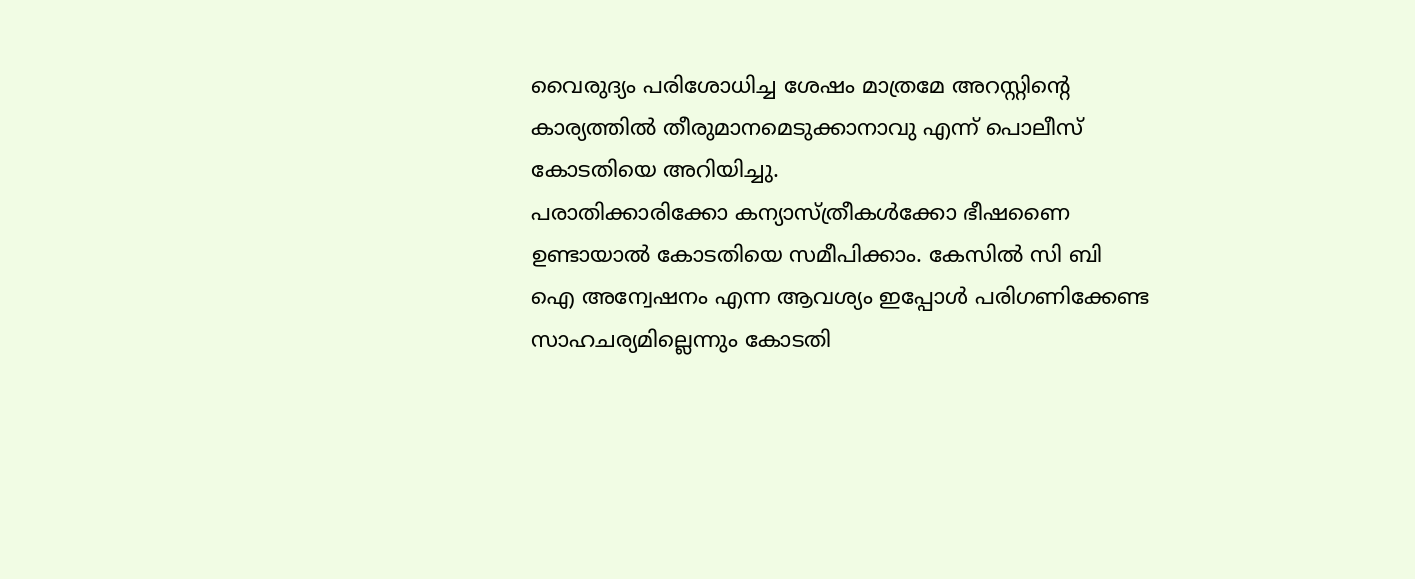വൈരുദ്യം പരിശോധിച്ച ശേഷം മാത്രമേ അറസ്റ്റിന്റെ കാര്യത്തിൽ തീരുമാനമെടുക്കാനാവു എന്ന് പൊലീസ് കോടതിയെ അറിയിച്ചു.
പരാതിക്കാരിക്കോ കന്യാസ്ത്രീകൾക്കോ ഭീഷണൈ ഉണ്ടായാൽ കോടതിയെ സമീപിക്കാം. കേസിൽ സി ബി ഐ അന്വേഷനം എന്ന ആവശ്യം ഇപ്പോൾ പരിഗണിക്കേണ്ട സാഹചര്യമില്ലെന്നും കോടതി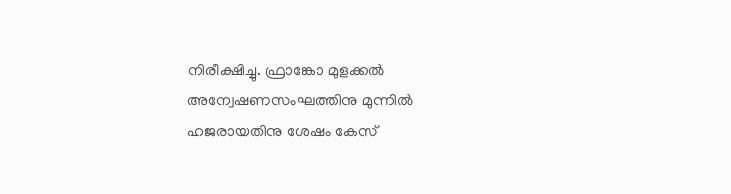നിരീക്ഷിച്ചു. ഫ്രാങ്കോ മുളക്കൽ അന്വേഷണസംഘത്തിനു മുന്നിൽ ഹജരായതിനു ശേഷം കേസ്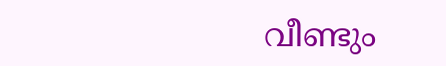വീണ്ടും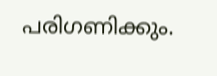പരിഗണിക്കും.